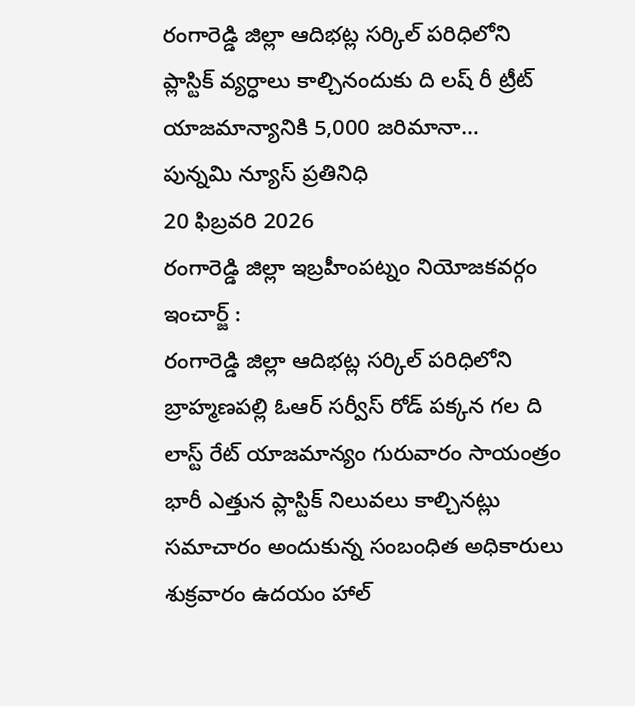రంగారెడ్డి జిల్లా ఆదిభట్ల సర్కిల్ పరిధిలోని
ప్లాస్టిక్ వ్యర్ధాలు కాల్చినందుకు ది లష్ రీ ట్రీట్ యాజమాన్యానికి 5,000 జరిమానా…
పున్నమి న్యూస్ ప్రతినిధి
20 ఫిబ్రవరి 2026
రంగారెడ్డి జిల్లా ఇబ్రహీంపట్నం నియోజకవర్గం ఇంచార్జ్ :
రంగారెడ్డి జిల్లా ఆదిభట్ల సర్కిల్ పరిధిలోని
బ్రాహ్మణపల్లి ఓఆర్ సర్వీస్ రోడ్ పక్కన గల ది లాస్ట్ రేట్ యాజమాన్యం గురువారం సాయంత్రం భారీ ఎత్తున ప్లాస్టిక్ నిలువలు కాల్చినట్లు సమాచారం అందుకున్న సంబంధిత అధికారులు శుక్రవారం ఉదయం హాల్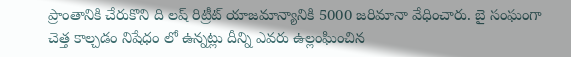ప్రాంతానికి చేరుకొని ది లష్ రిట్రీట్ యాజమాన్యానికి 5000 జరిమానా వేధించారు. బై సంఘంగా చెత్త కాల్చడం నిషేధం లో ఉన్నట్లు దీన్ని ఎవరు ఉల్లంఘించిన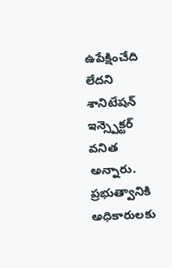ఉపేక్షించేది లేదని శానిటేషన్ ఇన్స్పెక్టర్ వనిత అన్నారు. ప్రభుత్వానికి అధికారులకు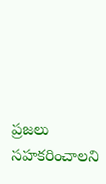ప్రజలు సహకరించాలని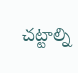చట్టాల్ని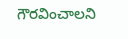గౌరవించాలని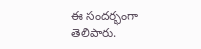ఈ సందర్భంగా తెలిపారు.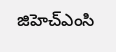జిహెచ్ఎంసి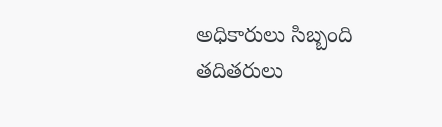అధికారులు సిబ్బంది తదితరులు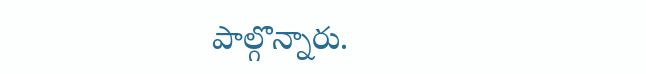పాల్గొన్నారు.